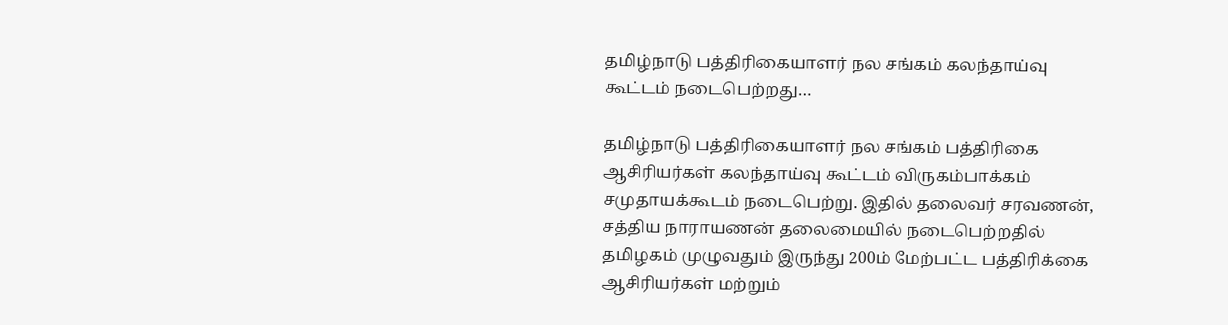தமிழ்நாடு பத்திரிகையாளர் நல சங்கம் கலந்தாய்வு கூட்டம் நடைபெற்றது…

தமிழ்நாடு பத்திரிகையாளர் நல சங்கம் பத்திரிகை ஆசிரியர்கள் கலந்தாய்வு கூட்டம் விருகம்பாக்கம் சமுதாயக்கூடம் நடைபெற்று. இதில் தலைவர் சரவணன், சத்திய நாராயணன் தலைமையில் நடைபெற்றதில் தமிழகம் முழுவதும் இருந்து 200ம் மேற்பட்ட பத்திரிக்கை ஆசிரியர்கள் மற்றும்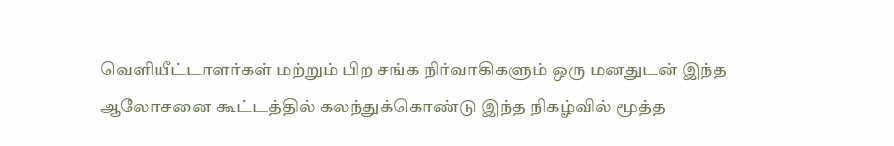வெளியீட்டாளர்கள் மற்றும் பிற சங்க நிர்வாகிகளும் ஒரு மனதுடன் இந்த ஆலோசனை கூட்டத்தில் கலந்துக்கொண்டு இந்த நிகழ்வில் மூத்த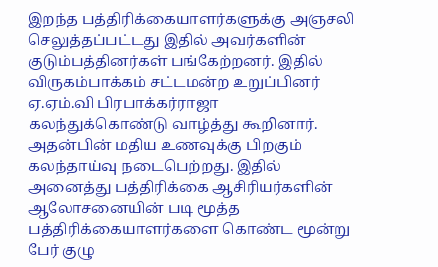இறந்த பத்திரிக்கையாளர்களுக்கு அஞசலி செலுத்தப்பட்டது இதில் அவர்களின் குடும்பத்தினர்கள் பங்கேற்றனர். இதில் விருகம்பாக்கம் சட்டமன்ற உறுப்பினர் ஏ.ஏம்.வி பிரபாக்கர்ராஜா கலந்துக்கொண்டு வாழ்த்து கூறினார். அதன்பின் மதிய உணவுக்கு பிறகும் கலந்தாய்வு நடைபெற்றது. இதில் அனைத்து பத்திரிக்கை ஆசிரியர்களின் ஆலோசனையின் படி மூத்த பத்திரிக்கையாளர்களை கொண்ட மூன்று பேர் குழு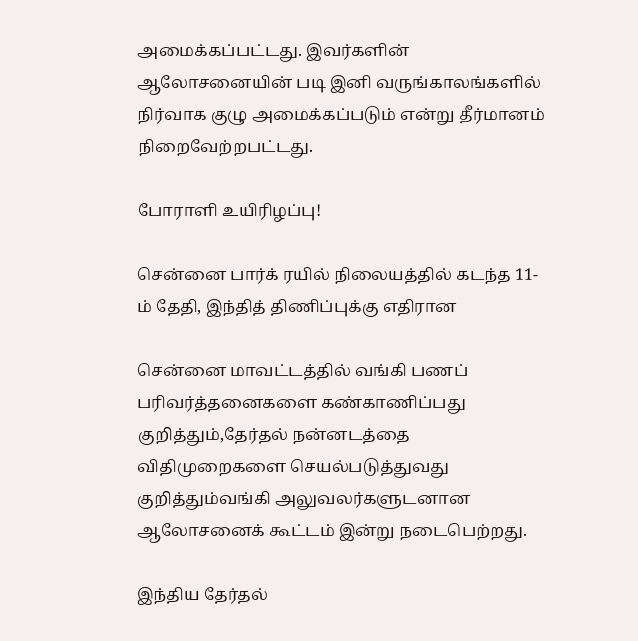அமைக்கப்பட்டது. இவர்களின் ஆலோசனையின் படி இனி வருங்காலங்களில் நிர்வாக குழு அமைக்கப்படும் என்று தீர்மானம் நிறைவேற்றபட்டது.

போராளி உயிரிழப்பு!

சென்னை பார்க் ரயில் நிலையத்தில் கடந்த 11-ம் தேதி, இந்தித் திணிப்புக்கு எதிரான

சென்னை மாவட்டத்தில் வங்கி பணப் பரிவர்த்தனைகளை கண்காணிப்பது குறித்தும்,தேர்தல் நன்னடத்தை விதிமுறைகளை செயல்படுத்துவது குறித்தும்வங்கி அலுவலர்களுடனான ஆலோசனைக் கூட்டம் இன்று நடைபெற்றது.

இந்திய தேர்தல்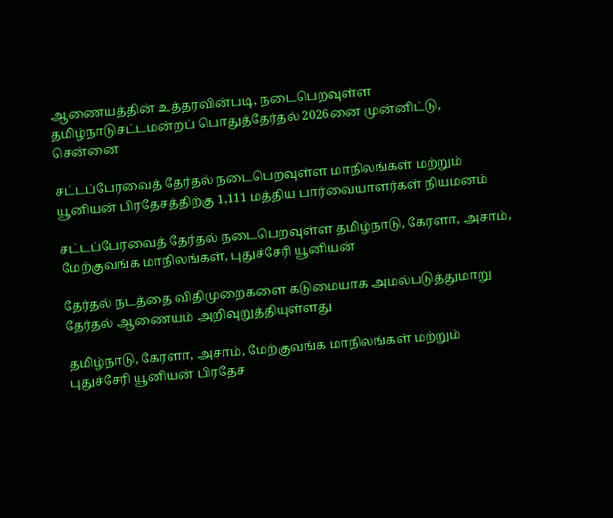ஆணையத்தின் உத்தரவின்படி, நடைபெறவுள்ள தமிழ்நாடுசட்டமன்றப் பொதுத்தேர்தல் 2026னை முன்னிட்டு, சென்னை

சட்டப்பேரவைத் தேர்தல் நடைபெறவுள்ள மாநிலங்கள் மற்றும் யூனியன் பிரதேசத்திற்கு 1,111 மத்திய பார்வையாளர்கள் நியமனம்

சட்டப்பேரவைத் தேர்தல் நடைபெறவுள்ள தமிழ்நாடு, கேரளா, அசாம், மேற்குவங்க மாநிலங்கள், புதுச்சேரி யூனியன்

தேர்தல் நடத்தை விதிமுறைகளை கடுமையாக அமல்படுத்துமாறு தேர்தல் ஆணையம் அறிவுறுத்தியுள்ளது

தமிழ்நாடு, கேரளா, அசாம், மேற்குவங்க மாநிலங்கள் மற்றும் புதுச்சேரி யூனியன் பிரதேச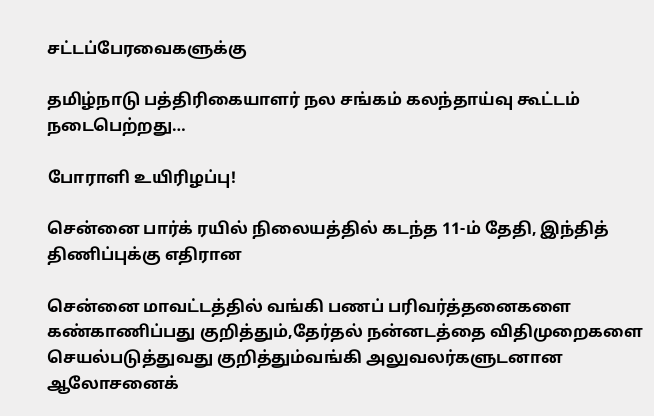சட்டப்பேரவைகளுக்கு

தமிழ்நாடு பத்திரிகையாளர் நல சங்கம் கலந்தாய்வு கூட்டம் நடைபெற்றது…

போராளி உயிரிழப்பு!

சென்னை பார்க் ரயில் நிலையத்தில் கடந்த 11-ம் தேதி, இந்தித் திணிப்புக்கு எதிரான

சென்னை மாவட்டத்தில் வங்கி பணப் பரிவர்த்தனைகளை கண்காணிப்பது குறித்தும்,தேர்தல் நன்னடத்தை விதிமுறைகளை செயல்படுத்துவது குறித்தும்வங்கி அலுவலர்களுடனான ஆலோசனைக்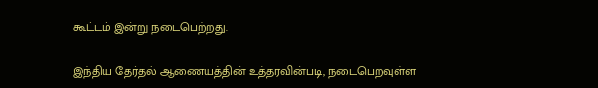கூட்டம் இன்று நடைபெற்றது.

இந்திய தேர்தல் ஆணையத்தின் உத்தரவின்படி, நடைபெறவுள்ள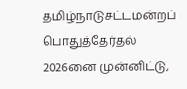தமிழ்நாடுசட்டமன்றப் பொதுத்தேர்தல் 2026னை முன்னிட்டு,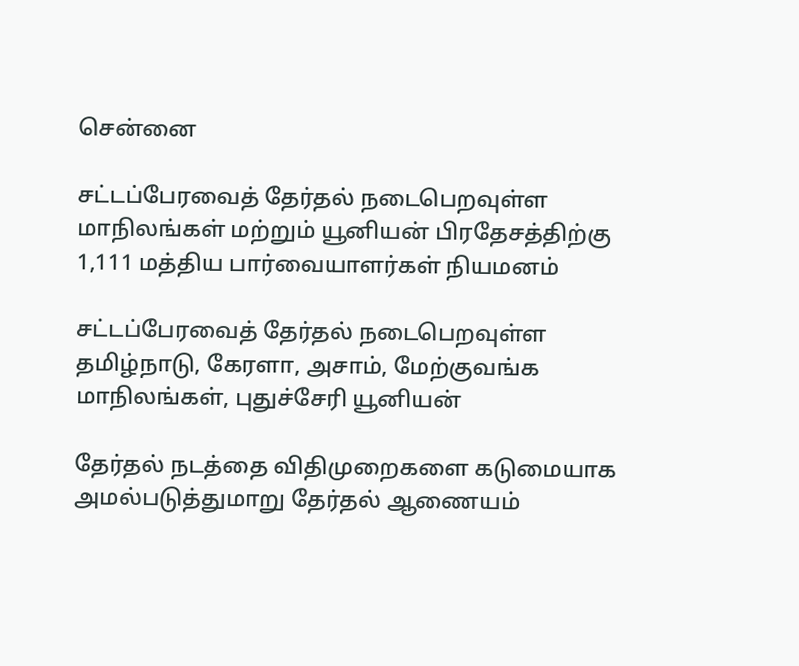சென்னை

சட்டப்பேரவைத் தேர்தல் நடைபெறவுள்ள மாநிலங்கள் மற்றும் யூனியன் பிரதேசத்திற்கு 1,111 மத்திய பார்வையாளர்கள் நியமனம்

சட்டப்பேரவைத் தேர்தல் நடைபெறவுள்ள தமிழ்நாடு, கேரளா, அசாம், மேற்குவங்க மாநிலங்கள், புதுச்சேரி யூனியன்

தேர்தல் நடத்தை விதிமுறைகளை கடுமையாக அமல்படுத்துமாறு தேர்தல் ஆணையம்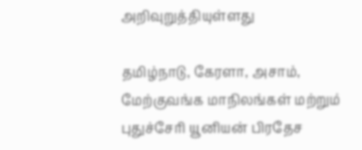அறிவுறுத்தியுள்ளது

தமிழ்நாடு, கேரளா, அசாம், மேற்குவங்க மாநிலங்கள் மற்றும் புதுச்சேரி யூனியன் பிரதேச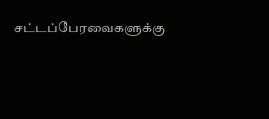சட்டப்பேரவைகளுக்கு